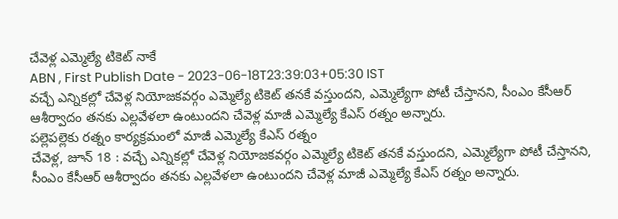చేవెళ్ల ఎమ్మెల్యే టికెట్ నాకే
ABN , First Publish Date - 2023-06-18T23:39:03+05:30 IST
వచ్చే ఎన్నికల్లో చేవెళ్ల నియోజకవర్గం ఎమ్మెల్యే టికెట్ తనకే వస్తుందని, ఎమ్మెల్యేగా పోటీ చేస్తానని, సీంఎం కేసీఆర్ ఆశీర్వాదం తనకు ఎల్లవేళలా ఉంటుందని చేవెళ్ల మాజీ ఎమ్మెల్యే కేఎస్ రత్నం అన్నారు.
పల్లెపల్లెకు రత్నం కార్యక్రమంలో మాజీ ఎమ్మెల్యే కేఎస్ రత్నం
చేవెళ్ల, జూన్ 18 : వచ్చే ఎన్నికల్లో చేవెళ్ల నియోజకవర్గం ఎమ్మెల్యే టికెట్ తనకే వస్తుందని, ఎమ్మెల్యేగా పోటీ చేస్తానని, సీంఎం కేసీఆర్ ఆశీర్వాదం తనకు ఎల్లవేళలా ఉంటుందని చేవెళ్ల మాజీ ఎమ్మెల్యే కేఎస్ రత్నం అన్నారు.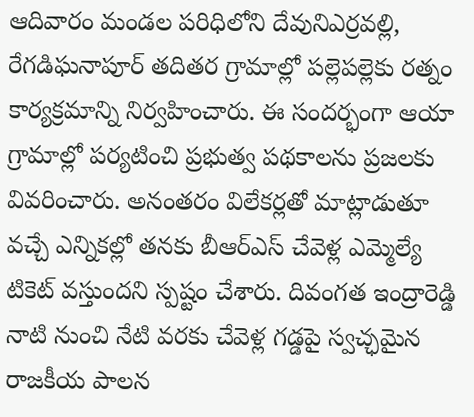ఆదివారం మండల పరిధిలోని దేవునిఎర్రవల్లి, రేగడిఘనాపూర్ తదితర గ్రామాల్లో పల్లెపల్లెకు రత్నం కార్యక్రమాన్ని నిర్వహించారు. ఈ సందర్భంగా ఆయా గ్రామాల్లో పర్యటించి ప్రభుత్వ పథకాలను ప్రజలకు వివరించారు. అనంతరం విలేకర్లతో మాట్లాడుతూ వచ్చే ఎన్నికల్లో తనకు బీఆర్ఎస్ చేవెళ్ల ఎమ్మెల్యే టికెట్ వస్తుందని స్పష్టం చేశారు. దివంగత ఇంద్రారెడ్డి నాటి నుంచి నేటి వరకు చేవెళ్ల గడ్డపై స్వచ్ఛమైన రాజకీయ పాలన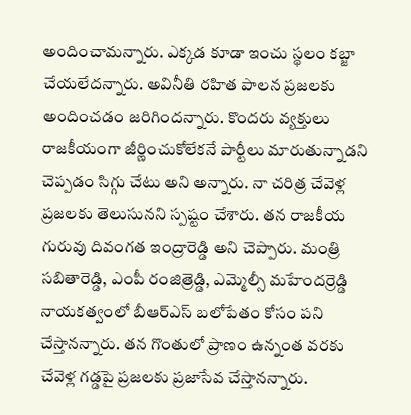అందించామన్నారు. ఎక్కడ కూడా ఇంచు స్థలం కబ్జా చేయలేదన్నారు. అవినీతి రహిత పాలన ప్రజలకు అందించడం జరిగిందన్నారు. కొందరు వ్యక్తులు రాజకీయంగా జీర్ణించుకోలేకనే పార్టీలు మారుతున్నాడని చెప్పడం సిగ్గు చేటు అని అన్నారు. నా చరిత్ర చేవెళ్ల ప్రజలకు తెలుసునని స్పష్టం చేశారు. తన రాజకీయ గురువు దివంగత ఇంద్రారెడ్డి అని చెప్పారు. మంత్రి సబితారెడ్డి, ఎంపీ రంజిత్రెడ్డి, ఎమ్మెల్సీ మహేందర్రెడ్డి నాయకత్వంలో బీఆర్ఎస్ బలోపేతం కోసం పని చేస్తానన్నారు. తన గొంతులో ప్రాణం ఉన్నంత వరకు చేవెళ్ల గడ్డపై ప్రజలకు ప్రజాసేవ చేస్తానన్నారు.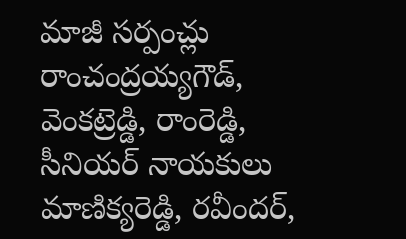మాజీ సర్పంచ్లు రాంచంద్రయ్యగౌడ్, వెంకట్రెడ్డి, రాంరెడ్డి, సీనియర్ నాయకులు మాణిక్యరెడ్డి, రవీందర్,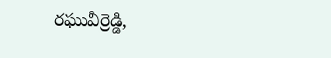రఘువీర్రెడ్డి,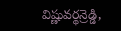విష్ణువర్థన్రెడ్డి,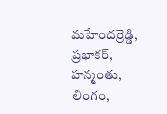మహేందర్రెడ్డి, ప్రభాకర్, హన్మంతు, లింగం,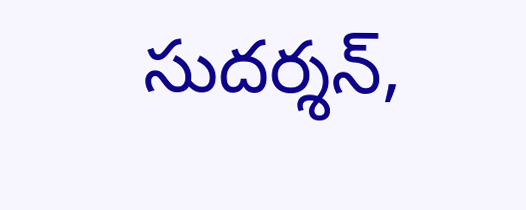సుదర్శన్,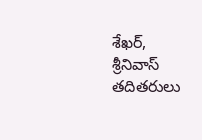శేఖర్, శ్రీనివాస్ తదితరులు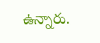ఉన్నారు.